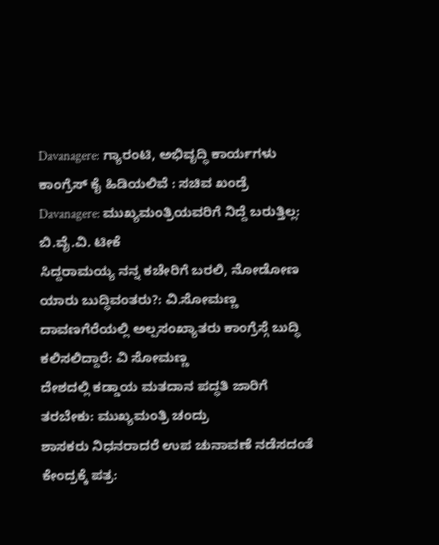Davanagere: ಗ್ಯಾರಂಟಿ, ಅಭಿವೃದ್ಧಿ ಕಾರ್ಯಗಳು ಕಾಂಗ್ರೆಸ್ ಕೈ ಹಿಡಿಯಲಿವೆ : ಸಚಿವ ಖಂಡ್ರೆ
Davanagere: ಮುಖ್ಯಮಂತ್ರಿಯವರಿಗೆ ನಿದ್ದೆ ಬರುತ್ತಿಲ್ಲ: ಬಿ.ವೈ.ವಿ. ಟೀಕೆ
ಸಿದ್ದರಾಮಯ್ಯ ನನ್ನ ಕಚೇರಿಗೆ ಬರಲಿ, ನೋಡೋಣ ಯಾರು ಬುದ್ಧಿವಂತರು?: ವಿ.ಸೋಮಣ್ಣ
ದಾವಣಗೆರೆಯಲ್ಲಿ ಅಲ್ಪಸಂಖ್ಯಾತರು ಕಾಂಗ್ರೆಸ್ಗೆ ಬುದ್ಧಿ ಕಲಿಸಲಿದ್ದಾರೆ: ವಿ ಸೋಮಣ್ಣ
ದೇಶದಲ್ಲಿ ಕಡ್ಡಾಯ ಮತದಾನ ಪದ್ಧತಿ ಜಾರಿಗೆ ತರಬೇಕು: ಮುಖ್ಯಮಂತ್ರಿ ಚಂದ್ರು
ಶಾಸಕರು ನಿಧನರಾದರೆ ಉಪ ಚುನಾವಣೆ ನಡೆಸದಂತೆ ಕೇಂದ್ರಕ್ಕೆ ಪತ್ರ: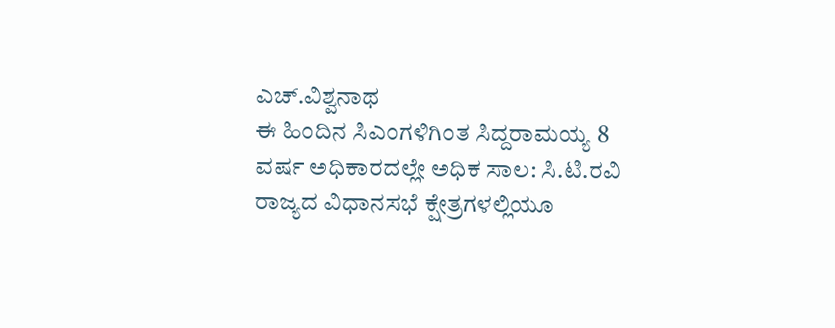ಎಚ್.ವಿಶ್ವನಾಥ
ಈ ಹಿಂದಿನ ಸಿಎಂಗಳಿಗಿಂತ ಸಿದ್ದರಾಮಯ್ಯ 8 ವರ್ಷ ಅಧಿಕಾರದಲ್ಲೇ ಅಧಿಕ ಸಾಲ: ಸಿ.ಟಿ.ರವಿ
ರಾಜ್ಯದ ವಿಧಾನಸಭೆ ಕ್ಷೇತ್ರಗಳಲ್ಲಿಯೂ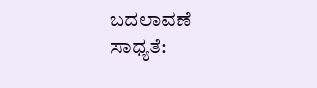ಬದಲಾವಣೆ ಸಾಧ್ಯತೆ: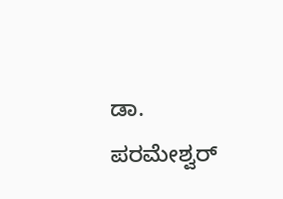ಡಾ. ಪರಮೇಶ್ವರ್